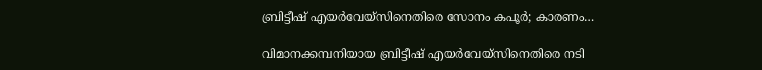ബ്രിട്ടീഷ് എയർവേയ്സിനെതിരെ സോനം കപൂർ; കാരണം…

വിമാനക്കമ്പനിയായ ബ്രിട്ടീഷ് എയർവേയ്സിനെതിരെ നടി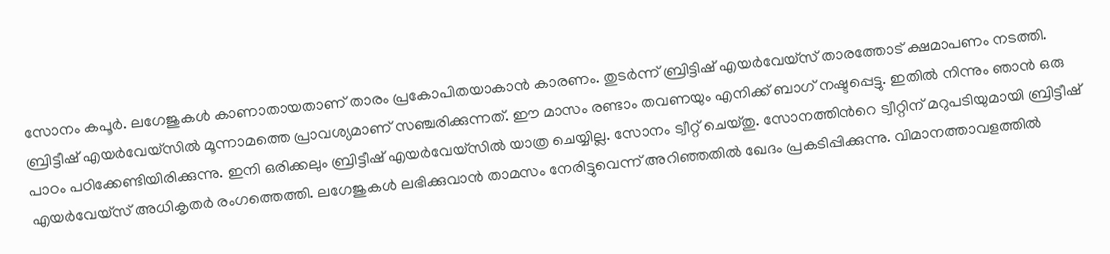സോനം കപൂർ. ലഗേജുകൾ കാണാതായതാണ് താരം പ്രകോപിതയാകാൻ കാരണം. തുടർന്ന് ബ്രിട്ടിഷ് എയർവേയ്സ് താരത്തോട് ക്ഷമാപണം നടത്തി. ബ്രിട്ടീഷ് എയർവേയ്സിൽ മൂന്നാമത്തെ പ്രാവശ്യമാണ് സഞ്ചരിക്കുന്നത്. ഈ മാസം രണ്ടാം തവണയും എനിക്ക് ബാഗ് നഷ്ടപ്പെട്ടു. ഇതിൽ നിന്നും ഞാൻ ഒരു പാഠം പഠിക്കേണ്ടിയിരിക്കുന്നു. ഇനി ഒരിക്കലും ബ്രിട്ടീഷ് എയർവേയ്സിൽ യാത്ര ചെയ്യില്ല. സോനം ട്വീറ്റ് ചെയ്തു. സോനത്തിന്‍റെ ട്വീറ്റിന് മറുപടിയുമായി ബ്രിട്ടീഷ് എയർവേയ്സ് അധികൃതർ രംഗത്തെത്തി. ലഗേജുകൾ ലഭിക്കുവാൻ താമസം നേരിട്ടുവെന്ന് അറിഞ്ഞതിൽ ഖേദം പ്രകടിപ്പിക്കുന്നു. വിമാനത്താവളത്തിൽ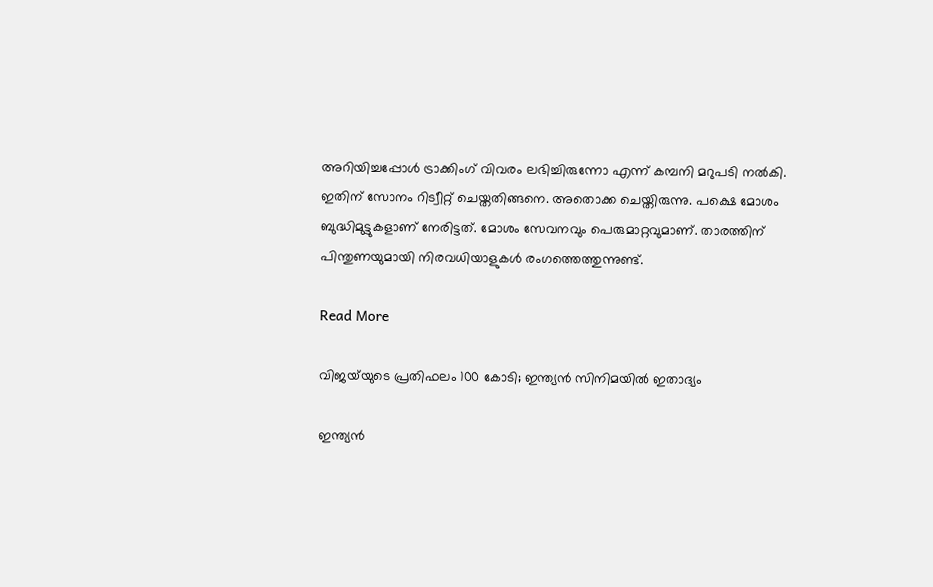അറിയിച്ചപ്പോൾ ട്രാക്കിംഗ് വിവരം ലഭിച്ചിരുന്നോ എന്ന് കമ്പനി മറുപടി നൽകി. ഇതിന് സോനം റിട്വീറ്റ് ചെയ്തതിങ്ങനെ. അതൊക്ക ചെയ്തിരുന്നു. പക്ഷെ മോശം ബുദ്ധിമുട്ടുകളാണ് നേരിട്ടത്. മോശം സേവനവും പെരുമാറ്റവുമാണ്. താരത്തിന് പിന്തുണയുമായി നിരവധിയാളുകൾ രംഗത്തെത്തുന്നുണ്ട്.

Read More

വിജയ്‌യുടെ പ്രതിഫലം 100 കോടി; ഇന്ത്യൻ സിനിമയിൽ ഇതാദ്യം

ഇന്ത്യൻ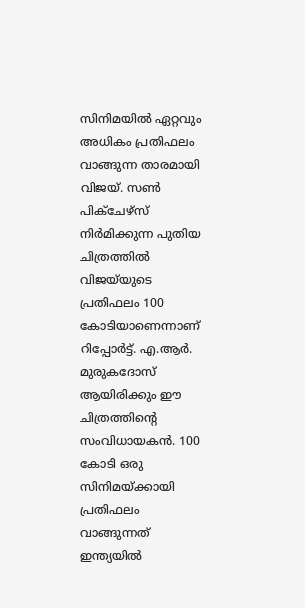സിനിമയിൽ ഏറ്റവും അധികം പ്രതിഫലം വാങ്ങുന്ന താരമായി വിജയ്. സണ്‍ പിക്ചേഴ്സ് നിർമിക്കുന്ന പുതിയ ചിത്രത്തിൽ വിജയ്‌യുടെ പ്രതിഫലം 100 കോടിയാണെന്നാണ് റിപ്പോർട്ട്. എ.ആർ. മുരുകദോസ് ആയിരിക്കും ഈ ചിത്രത്തിന്‍റെ സംവിധായകൻ. 100 കോടി ഒരു സിനിമയ്ക്കായി പ്രതിഫലം വാങ്ങുന്നത് ഇന്ത്യയിൽ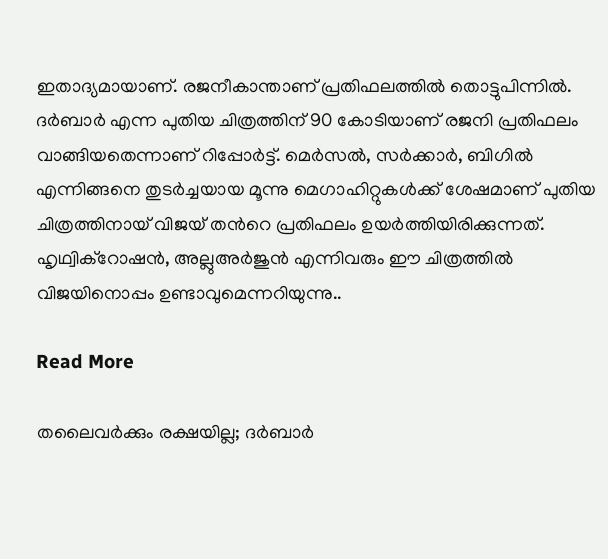ഇതാദ്യമായാണ്. രജനീകാന്താണ് പ്രതിഫലത്തിൽ തൊട്ടുപിന്നിൽ. ദർബാർ എന്ന പുതിയ ചിത്രത്തിന് 90 കോടിയാണ് രജനി പ്രതിഫലം വാങ്ങിയതെന്നാണ് റിപ്പോർട്ട്. മെർസൽ, സർക്കാർ, ബിഗിൽ എന്നിങ്ങനെ തുടർച്ചയായ മൂന്നു മെഗാഹിറ്റുകൾക്ക് ശേഷമാണ് പുതിയ ചിത്രത്തിനായ് വിജയ് തന്‍റെ പ്രതിഫലം ഉയർത്തിയിരിക്കുന്നത്. ഹൃഥ്വിക്റോഷൻ, അല്ലുഅർജുൻ എന്നിവരും ഈ ചിത്രത്തിൽ വിജയിനൊപ്പം ഉണ്ടാവുമെന്നറിയുന്നു..

Read More

തലൈവർക്കും രക്ഷയില്ല; ദർബാർ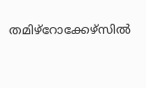തമിഴ്റോക്കേഴ്സിൽ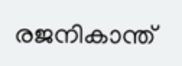രജനികാന്ത്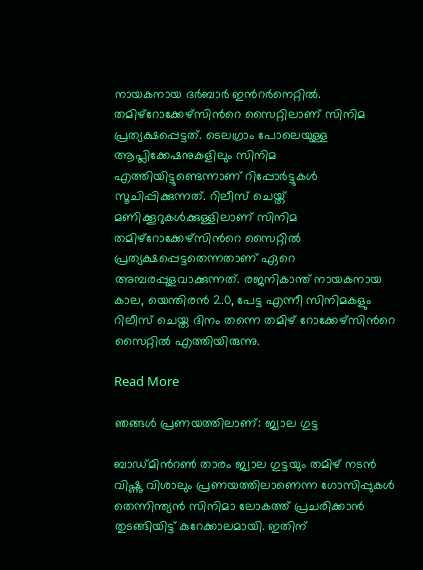നായകനായ ദർബാർ ഇന്‍റർനെറ്റിൽ. തമിഴ്റോക്കേഴ്സിന്‍റെ സൈറ്റിലാണ് സിനിമ പ്രത്യക്ഷപ്പെട്ടത്. ടെലഗ്രാം പോലെയുള്ള ആപ്ലിക്കേഷനുകളിലും സിനിമ എത്തിയിട്ടുണ്ടെന്നാണ് റിപ്പോർട്ടുകൾ സൂചിപ്പിക്കുന്നത്. റിലീസ് ചെയ്ത് മണിക്കൂറുകൾക്കുള്ളിലാണ് സിനിമ തമിഴ്റോക്കേഴ്സിന്‍റെ സൈറ്റിൽ പ്രത്യക്ഷപ്പെട്ടതെന്നതാണ് ഏറെ അമ്പരപ്പുളവാക്കുന്നത്. രജനികാന്ത് നായകനായ കാല, യെന്തിരൻ 2.0, പേട്ട എന്നീ സിനിമകളും റിലീസ് ചെയ്ത ദിനം തന്നെ തമിഴ് റോക്കേഴ്സിന്‍റെ സൈറ്റിൽ എത്തിയിരുന്നു.

Read More

ഞങ്ങൾ പ്രണയത്തിലാണ്: ജ്വാല ഗുട്ട

ബാഡ്മിന്‍റൺ താരം ജ്വാല ഗുട്ടയും തമിഴ് നടൻ വിഷ്ണു വിശാലും പ്രണയത്തിലാണെന്ന ഗോസിപ്പുകൾ തെന്നിന്ത്യൻ സിനിമാ ലോകത്ത് പ്രചരിക്കാൻ തുടങ്ങിയിട്ട് കുറേക്കാലമായി. ഇതിന്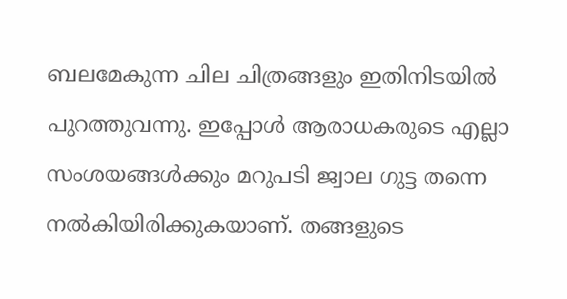ബലമേകുന്ന ചില ചിത്രങ്ങളും ഇതിനിടയിൽ പുറത്തുവന്നു. ഇപ്പോൾ ആരാധകരുടെ എല്ലാ സംശയങ്ങൾക്കും മറുപടി ജ്വാല ഗുട്ട തന്നെ നൽകിയിരിക്കുകയാണ്. തങ്ങളുടെ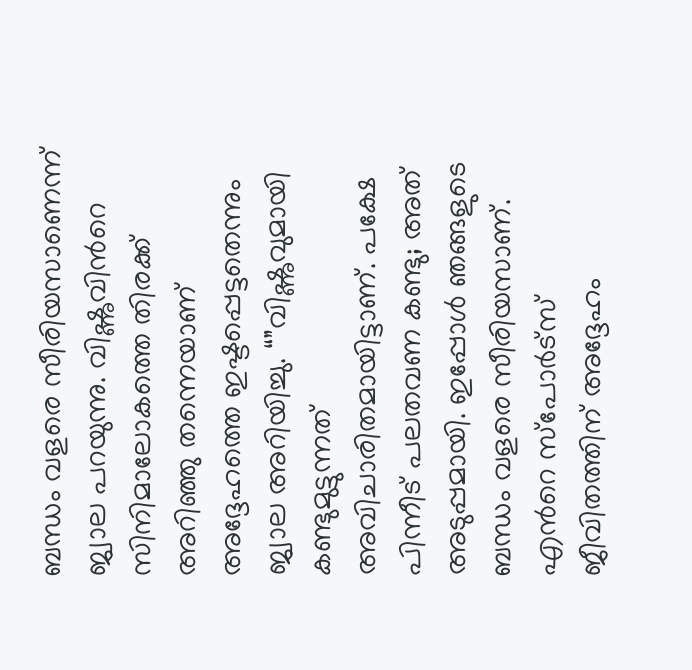ബന്ധം വളരെ സീരിയസാണെന്ന് ജ്വാല പറയുന്നു. വിഷ്ണുവിന്‍റെ സിനിമാലോകത്തെ തിരക്ക് അറിഞ്ഞു തന്നെയാണ് അദ്ദേഹത്തെ ഇഷ്ടപ്പെട്ടതെന്നും ജ്വാല അറിയിച്ചു. “”വിഷ്ണുവുമായി കണ്ടുമുട്ടുന്നത് അവിചാരിതമായിട്ടാണ്. പക്ഷേ പിന്നീട് പലതവണ കണ്ടു; അത് അടുപ്പമായി. ഇപ്പോൾ ഞങ്ങളുടെ ബന്ധം വളരെ സീരിയസാണ്. എന്‍റെ സ്പോർട്സ് ജീവിതത്തിന് അദ്ദേഹം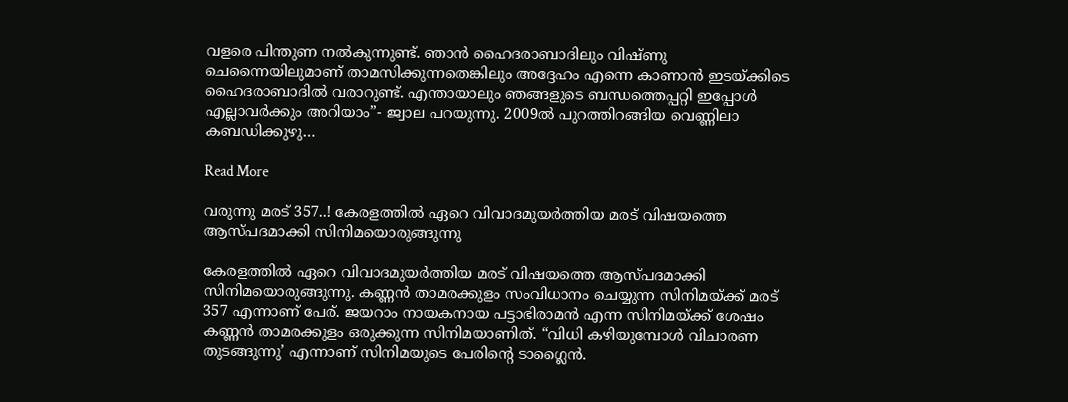വളരെ പിന്തുണ നൽകുന്നുണ്ട്. ഞാൻ ഹൈദരാബാദിലും വിഷ്ണു ചെന്നൈയിലുമാണ് താമസിക്കുന്നതെങ്കിലും അദ്ദേഹം എന്നെ കാണാൻ ഇടയ്ക്കിടെ ഹൈദരാബാദിൽ വരാറുണ്ട്. എന്തായാലും ഞങ്ങളുടെ ബന്ധത്തെപ്പറ്റി ഇപ്പോൾ എല്ലാവർക്കും അറിയാം”- ജ്വാല പറയുന്നു. 2009ൽ പുറത്തിറങ്ങിയ വെണ്ണിലാ കബഡിക്കുഴു…

Read More

വരുന്നു മരട് 357..! കേരളത്തിൽ ഏറെ വിവാദമുയർത്തിയ മരട് വിഷയത്തെ ആസ്പദമാക്കി സിനിമയൊരുങ്ങുന്നു

കേരളത്തിൽ ഏറെ വിവാദമുയർത്തിയ മരട് വിഷയത്തെ ആസ്പദമാക്കി സിനിമയൊരുങ്ങുന്നു. കണ്ണൻ താമരക്കുളം സംവിധാനം ചെയ്യുന്ന സിനിമയ്ക്ക് മരട് 357 എന്നാണ് പേര്. ജയറാം നായകനായ പട്ടാഭിരാമൻ എന്ന സിനിമയ്ക്ക് ശേഷം കണ്ണൻ താമരക്കുളം ഒരുക്കുന്ന സിനിമയാണിത്. “വിധി കഴിയുമ്പോൾ വിചാരണ തുടങ്ങുന്നു’ എന്നാണ് സിനിമയുടെ പേരിന്‍റെ ടാഗ്ലൈൻ.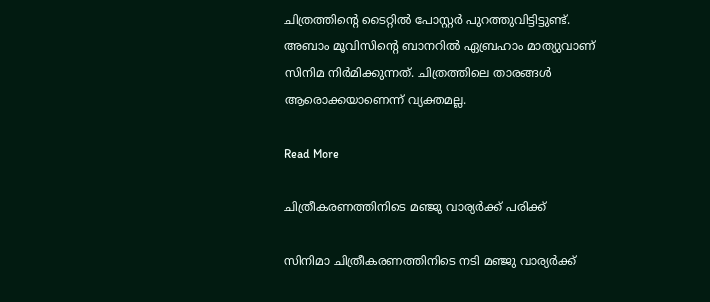ചിത്രത്തിന്‍റെ ടൈറ്റിൽ പോസ്റ്റർ പുറത്തുവിട്ടിട്ടുണ്ട്. അബാം മൂവിസിന്‍റെ ബാനറിൽ ഏബ്രഹാം മാത്യുവാണ് സിനിമ നിർമിക്കുന്നത്. ചിത്രത്തിലെ താരങ്ങൾ ആരൊക്കയാണെന്ന് വ്യക്തമല്ല.

Read More

ചിത്രീകരണത്തിനിടെ മഞ്ജു വാര്യര്‍ക്ക് പരിക്ക്

സിനിമാ ചിത്രീകരണത്തിനിടെ നടി മഞ്ജു വാര്യര്‍ക്ക്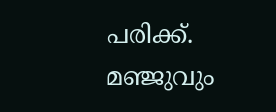പരിക്ക്. മഞ്ജുവും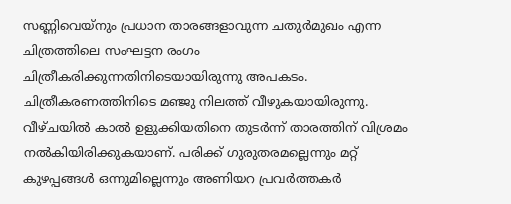സണ്ണിവെയ്‌നും പ്രധാന താരങ്ങളാവുന്ന ചതുര്‍മുഖം എന്ന ചിത്രത്തിലെ സംഘട്ടന രംഗം ചിത്രീകരിക്കുന്നതിനിടെയായിരുന്നു അപകടം. ചിത്രീകരണത്തിനിടെ മഞ്ജു നിലത്ത് വീഴുകയായിരുന്നു. വീഴ്ചയില്‍ കാല്‍ ഉളുക്കിയതിനെ തുടര്‍ന്ന് താരത്തിന് വിശ്രമം നല്‍കിയിരിക്കുകയാണ്. പരിക്ക് ഗുരുതരമല്ലെന്നും മറ്റ് കുഴപ്പങ്ങള്‍ ഒന്നുമില്ലെന്നും അണിയറ പ്രവർത്തകർ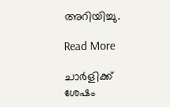അറിയിച്ചു.

Read More

ചാർളിക്ക് ശേഷം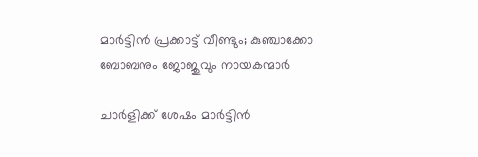മാർട്ടിൻ പ്രക്കാട്ട് വീണ്ടും; കുഞ്ചാക്കോ ബോബനും ജോജുവും നായകന്മാർ

ചാർളിക്ക് ശേഷം മാർട്ടിൻ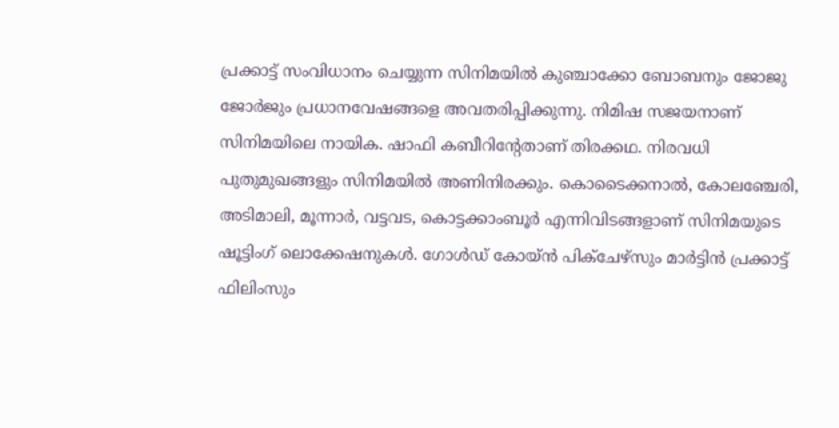പ്രക്കാട്ട് സംവിധാനം ചെയ്യുന്ന സിനിമയിൽ കുഞ്ചാക്കോ ബോബനും ജോജു ജോർജും പ്രധാനവേഷങ്ങളെ അവതരിപ്പിക്കുന്നു. നിമിഷ സജയനാണ് സിനിമയിലെ നായിക. ഷാഫി കബീറിന്‍റേതാണ് തിരക്കഥ. നിരവധി പുതുമുഖങ്ങളും സിനിമയിൽ അണിനിരക്കും. കൊടൈക്കനാൽ, കോലഞ്ചേരി, അടിമാലി, മൂന്നാർ, വട്ടവട, കൊട്ടക്കാംബൂർ എന്നിവിടങ്ങളാണ് സിനിമയുടെ ഷൂട്ടിംഗ് ലൊക്കേഷനുകൾ. ഗോൾഡ് കോയ്ൻ പിക്ചേഴ്സും മാർട്ടിൻ പ്രക്കാട്ട് ഫിലിംസും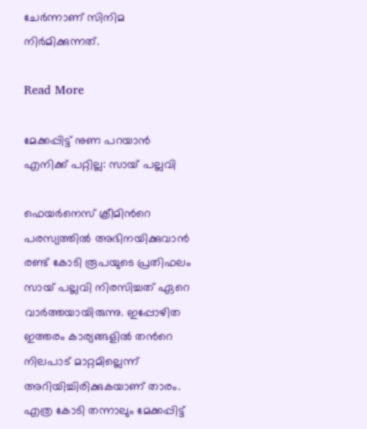ചേർന്നാണ് സിനിമ നിർമിക്കുന്നത്.

Read More

മേക്കപ്പിട്ട് നുണ പറയാൻ എനിക്ക് പറ്റില്ല: സായ് പല്ലവി

ഫെയർനെസ് ക്രീമിന്‍റെ പരസ്യത്തിൽ അഭിനയിക്കുവാൻ രണ്ട് കോടി രൂപയുടെ പ്രതിഫലം സായ് പല്ലവി നിരസിച്ചത് ഏറെ വാർത്തയായിരുന്നു. ഇപ്പോഴിത ഇത്തരം കാര്യങ്ങളിൽ തന്‍റെ നിലപാട് മാറ്റമില്ലെന്ന് അറിയിച്ചിരിക്കുകയാണ് താരം. എത്ര കോടി തന്നാലും മേക്കപ്പിട്ട്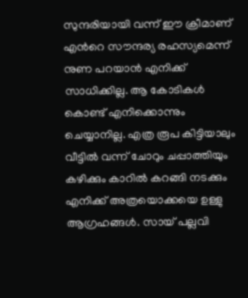സുന്ദരിയായി വന്ന് ഈ ക്രീമാണ് എന്‍റെ സൗന്ദര്യ രഹസ്യമെന്ന് നുണ പറയാൻ എനിക്ക് സാധിക്കില്ല. ആ കോടികൾ കൊണ്ട് എനിക്കൊന്നും ചെയ്യാനില്ല. എത്ര രൂപ കിട്ടിയാലും വീട്ടിൽ വന്ന് ചോറും ചപ്പാത്തിയും കഴിക്കും കാറിൽ കറങ്ങി നടക്കും എനിക്ക് അത്രയൊക്കയെ ഉള്ളു ആഗ്രഹങ്ങൾ. സായ് പല്ലവി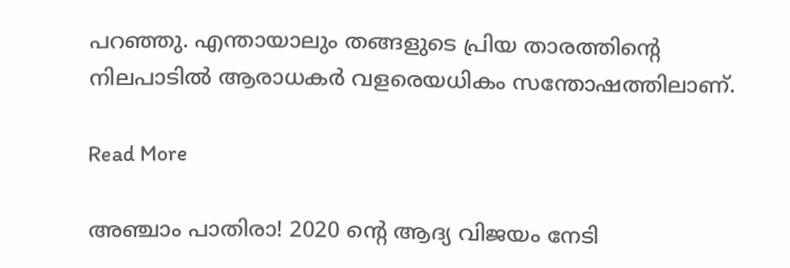പറഞ്ഞു. എന്തായാലും തങ്ങളുടെ പ്രിയ താരത്തിന്‍റെ നിലപാടിൽ ആരാധകർ വളരെയധികം സന്തോഷത്തിലാണ്.

Read More

അഞ്ചാം പാതിരാ! 2020 ന്റെ ആദ്യ വിജയം നേടി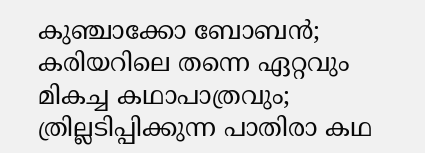കുഞ്ചാക്കോ ബോബന്‍; കരിയറിലെ തന്നെ ഏറ്റവും മികച്ച കഥാപാത്രവും; ത്രില്ലടിപ്പിക്കുന്ന പാതിരാ കഥ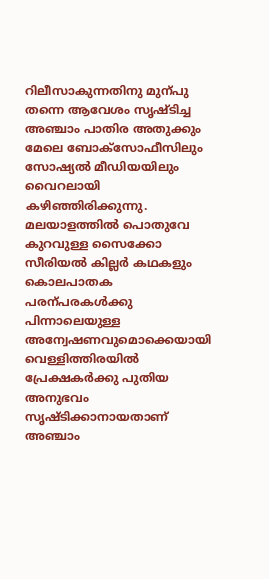റിലീസാകുന്നതിനു മുന്പു തന്നെ ആവേശം സൃഷ്ടിച്ച അഞ്ചാം പാതിര അതുക്കും മേലെ ബോക്സോഫീസിലും സോഷ്യൽ മീഡിയയിലും വൈറലായി കഴിഞ്ഞിരിക്കുന്നു. മലയാളത്തിൽ പൊതുവേ കുറവുള്ള സൈക്കോ സീരിയൽ കില്ലർ കഥകളും കൊലപാതക പരന്പരകൾക്കു പിന്നാലെയുള്ള അന്വേഷണവുമൊക്കെയായി വെള്ളിത്തിരയിൽ പ്രേക്ഷകർക്കു പുതിയ അനുഭവം സൃഷ്ടിക്കാനായതാണ് അഞ്ചാം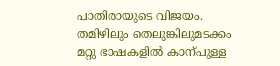പാതിരായുടെ വിജയം. തമിഴിലും തെലുങ്കിലുമടക്കം മറ്റു ഭാഷകളിൽ കാന്പുള്ള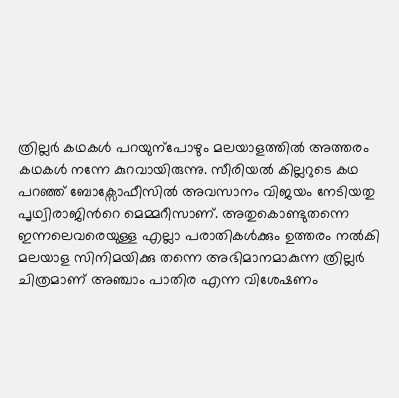ത്രില്ലർ കഥകൾ പറയുന്പോഴും മലയാളത്തിൽ അത്തരം കഥകൾ നന്നേ കുറവായിരുന്നു. സീരിയൽ കില്ലറുടെ കഥ പറഞ്ഞ് ബോക്സോഫീസിൽ അവസാനം വിജയം നേടിയതു പൃഥ്വിരാജിന്‍റെ മെമ്മറീസാണ്. അതുകൊണ്ടുതന്നെ ഇന്നലെവരെയുള്ള എല്ലാ പരാതികൾക്കും ഉത്തരം നൽകി മലയാള സിനിമയിക്കു തന്നെ അഭിമാനമാകുന്ന ത്രില്ലർ ചിത്രമാണ് അഞ്ചാം പാതിര എന്ന വിശേഷണം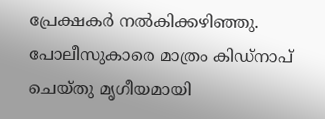പ്രേക്ഷകർ നൽകിക്കഴിഞ്ഞു. പോലീസുകാരെ മാത്രം കിഡ്നാപ് ചെയ്തു മൃഗീയമായി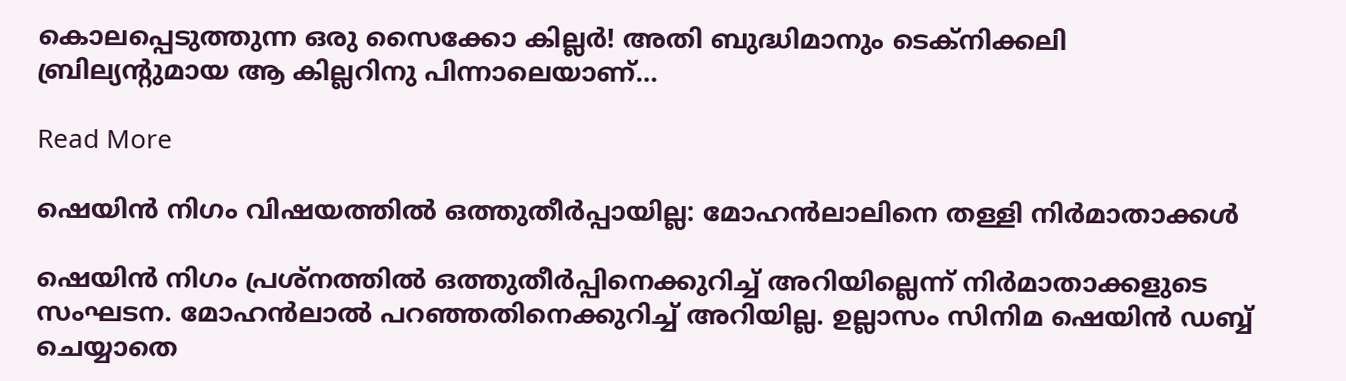കൊലപ്പെടുത്തുന്ന ഒരു സൈക്കോ കില്ലർ! അതി ബുദ്ധിമാനും ടെക്നിക്കലി ബ്രില്യന്‍റുമായ ആ കില്ലറിനു പിന്നാലെയാണ്…

Read More

ഷെയിൻ നിഗം വിഷയത്തിൽ ഒത്തുതീർപ്പായില്ല: മോഹൻലാലിനെ തള്ളി നിർമാതാക്കൾ

ഷെയിൻ നിഗം പ്രശ്നത്തിൽ ഒത്തുതീർപ്പിനെക്കുറിച്ച് അറിയില്ലെന്ന് നിർമാതാക്കളുടെ സംഘടന. മോഹൻലാൽ പറഞ്ഞതിനെക്കുറിച്ച് അറിയില്ല. ഉല്ലാസം സിനിമ ഷെയിൻ ഡബ്ബ് ചെയ്യാതെ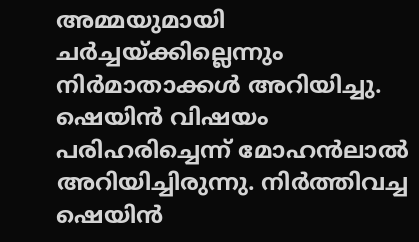അമ്മയുമായി ചർച്ചയ്ക്കില്ലെന്നും നിർമാതാക്കൾ അറിയിച്ചു. ഷെയിൻ വിഷ‍യം പരിഹരിച്ചെന്ന് മോഹൻലാൽ അറിയിച്ചിരുന്നു. നിർത്തിവച്ച ഷെയിൻ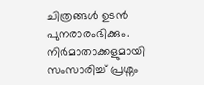ചിത്രങ്ങൾ ഉടൻ പുനരാരംഭിക്കും. നിർമാതാക്കളുമായി സംസാരിച്ച് പ്രശ്നം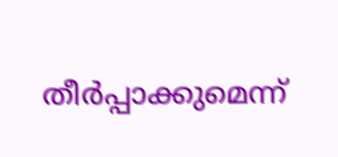തീർപ്പാക്കുമെന്ന്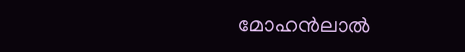മോഹൻലാൽ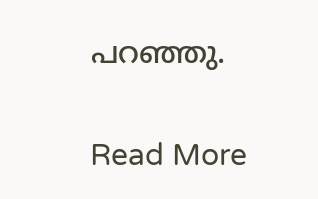പറഞ്ഞു.

Read More